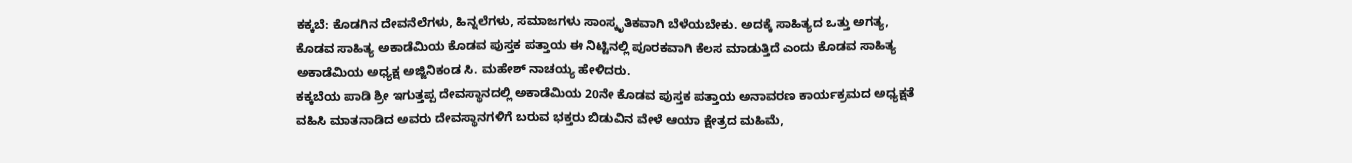ಕಕ್ಕಬೆ: ಕೊಡಗಿನ ದೇವನೆಲೆಗಳು, ಹಿನ್ನಲೆಗಳು, ಸಮಾಜಗಳು ಸಾಂಸ್ಕೃತಿಕವಾಗಿ ಬೆಳೆಯಬೇಕು. ಅದಕ್ಕೆ ಸಾಹಿತ್ಯದ ಒತ್ತು ಅಗತ್ಯ, ಕೊಡವ ಸಾಹಿತ್ಯ ಅಕಾಡೆಮಿಯ ಕೊಡವ ಪುಸ್ತಕ ಪತ್ತಾಯ ಈ ನಿಟ್ಟಿನಲ್ಲಿ ಪೂರಕವಾಗಿ ಕೆಲಸ ಮಾಡುತ್ತಿದೆ ಎಂದು ಕೊಡವ ಸಾಹಿತ್ಯ ಅಕಾಡೆಮಿಯ ಅಧ್ಯಕ್ಷ ಅಜ್ಜಿನಿಕಂಡ ಸಿ. ಮಹೇಶ್ ನಾಚಯ್ಯ ಹೇಳಿದರು.
ಕಕ್ಕಬೆಯ ಪಾಡಿ ಶ್ರೀ ಇಗುತ್ತಪ್ಪ ದೇವಸ್ಥಾನದಲ್ಲಿ ಅಕಾಡೆಮಿಯ 20ನೇ ಕೊಡವ ಪುಸ್ತಕ ಪತ್ತಾಯ ಅನಾವರಣ ಕಾರ್ಯಕ್ರಮದ ಅಧ್ಯಕ್ಷತೆ ವಹಿಸಿ ಮಾತನಾಡಿದ ಅವರು ದೇವಸ್ಥಾನಗಳಿಗೆ ಬರುವ ಭಕ್ತರು ಬಿಡುವಿನ ವೇಳೆ ಆಯಾ ಕ್ಷೇತ್ರದ ಮಹಿಮೆ,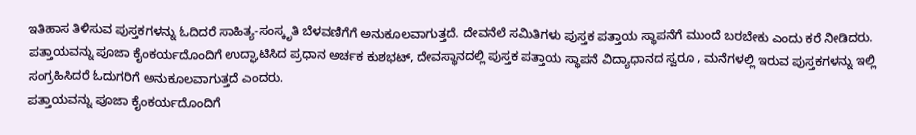ಇತಿಹಾಸ ತಿಳಿಸುವ ಪುಸ್ತಕಗಳನ್ನು ಓದಿದರೆ ಸಾಹಿತ್ಯ-ಸಂಸ್ಕೃತಿ ಬೆಳವಣಿಗೆಗೆ ಅನುಕೂಲವಾಗುತ್ತದೆ. ದೇವನೆಲೆ ಸಮಿತಿಗಳು ಪುಸ್ತಕ ಪತ್ತಾಯ ಸ್ಥಾಪನೆಗೆ ಮುಂದೆ ಬರಬೇಕು ಎಂದು ಕರೆ ನೀಡಿದರು.
ಪತ್ತಾಯವನ್ನು ಪೂಜಾ ಕೈಂಕರ್ಯದೊಂದಿಗೆ ಉದ್ಘಾಟಿಸಿದ ಪ್ರಧಾನ ಅರ್ಚಕ ಕುಶಭಟ್, ದೇವಸ್ಥಾನದಲ್ಲಿ ಪುಸ್ತಕ ಪತ್ತಾಯ ಸ್ಥಾಪನೆ ವಿದ್ಯಾಧಾನದ ಸ್ವರೂ , ಮನೆಗಳಲ್ಲಿ ಇರುವ ಪುಸ್ತಕಗಳನ್ನು ಇಲ್ಲಿ ಸಂಗ್ರಹಿಸಿದರೆ ಓದುಗರಿಗೆ ಅನುಕೂಲವಾಗುತ್ತದೆ ಎಂದರು.
ಪತ್ತಾಯವನ್ನು ಪೂಜಾ ಕೈಂಕರ್ಯದೊಂದಿಗೆ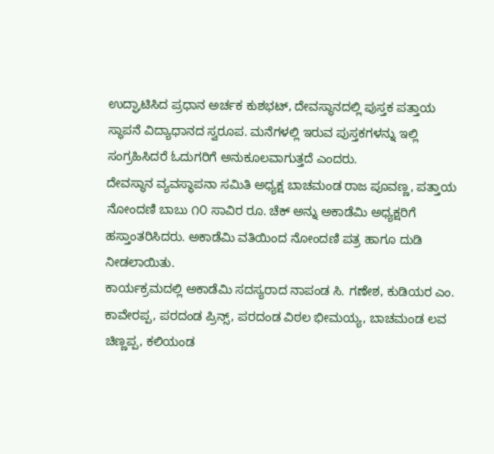ಉದ್ಘಾಟಿಸಿದ ಪ್ರಧಾನ ಅರ್ಚಕ ಕುಶಭಟ್, ದೇವಸ್ಥಾನದಲ್ಲಿ ಪುಸ್ತಕ ಪತ್ತಾಯ ಸ್ಥಾಪನೆ ವಿದ್ಯಾಧಾನದ ಸ್ವರೂಪ. ಮನೆಗಳಲ್ಲಿ ಇರುವ ಪುಸ್ತಕಗಳನ್ನು ಇಲ್ಲಿ ಸಂಗ್ರಹಿಸಿದರೆ ಓದುಗರಿಗೆ ಅನುಕೂಲವಾಗುತ್ತದೆ ಎಂದರು.
ದೇವಸ್ಥಾನ ವ್ಯವಸ್ಥಾಪನಾ ಸಮಿತಿ ಅಧ್ಯಕ್ಷ ಬಾಚಮಂಡ ರಾಜ ಪೂವಣ್ಣ, ಪತ್ತಾಯ ನೋಂದಣಿ ಬಾಬು ೧೦ ಸಾವಿರ ರೂ. ಚೆಕ್ ಅನ್ನು ಅಕಾಡೆಮಿ ಅಧ್ಯಕ್ಷರಿಗೆ ಹಸ್ತಾಂತರಿಸಿದರು. ಅಕಾಡೆಮಿ ವತಿಯಿಂದ ನೋಂದಣಿ ಪತ್ರ ಹಾಗೂ ದುಡಿ ನೀಡಲಾಯಿತು.
ಕಾರ್ಯಕ್ರಮದಲ್ಲಿ ಅಕಾಡೆಮಿ ಸದಸ್ಯರಾದ ನಾಪಂಡ ಸಿ. ಗಣೇಶ, ಕುಡಿಯರ ಎಂ. ಕಾವೇರಪ್ಪ, ಪರದಂಡ ಪ್ರಿನ್ಸ್, ಪರದಂಡ ವಿಠಲ ಭೀಮಯ್ಯ, ಬಾಚಮಂಡ ಲವ ಚಿಣ್ಣಪ್ಪ, ಕಲಿಯಂಡ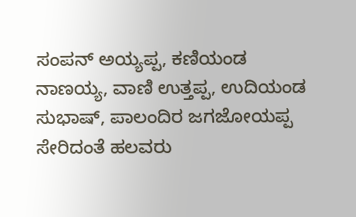ಸಂಪನ್ ಅಯ್ಯಪ್ಪ, ಕಣಿಯಂಡ ನಾಣಯ್ಯ, ವಾಣಿ ಉತ್ತಪ್ಪ, ಉದಿಯಂಡ ಸುಭಾಷ್, ಪಾಲಂದಿರ ಜಗಜೋಯಪ್ಪ ಸೇರಿದಂತೆ ಹಲವರು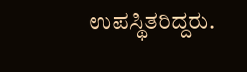ಉಪಸ್ಥಿತರಿದ್ದರು.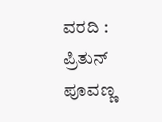ವರದಿ : ಪ್ರಿತುನ್ ಪೂವಣ್ಣ